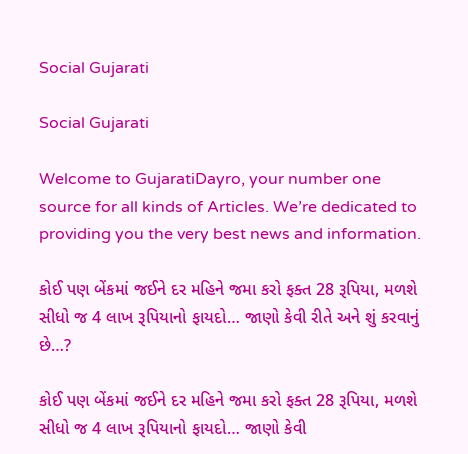Social Gujarati

Social Gujarati

Welcome to GujaratiDayro, your number one source for all kinds of Articles. We’re dedicated to providing you the very best news and information.

કોઈ પણ બેંકમાં જઈને દર મહિને જમા કરો ફક્ત 28 રૂપિયા, મળશે સીધો જ 4 લાખ રૂપિયાનો ફાયદો… જાણો કેવી રીતે અને શું કરવાનું છે…?

કોઈ પણ બેંકમાં જઈને દર મહિને જમા કરો ફક્ત 28 રૂપિયા, મળશે સીધો જ 4 લાખ રૂપિયાનો ફાયદો… જાણો કેવી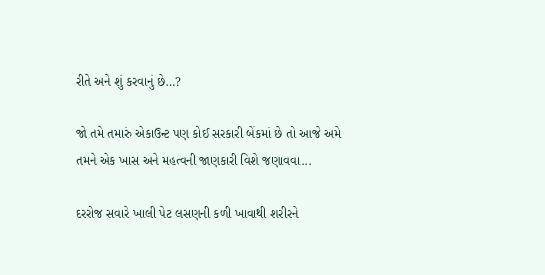રીતે અને શું કરવાનું છે…?

જો તમે તમારું એકાઉન્ટ પણ કોઈ સરકારી બેંકમાં છે તો આજે અમે તમને એક ખાસ અને મહત્વની જાણકારી વિશે જણાવવા...

દરરોજ સવારે ખાલી પેટ લસણની કળી ખાવાથી શરીરને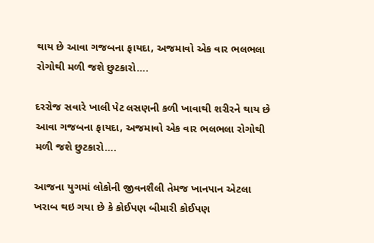થાય છે આવા ગજબના ફાયદા, અજમાવો એક વાર ભલભલા રોગોથી મળી જશે છુટકારો….

દરરોજ સવારે ખાલી પેટ લસણની કળી ખાવાથી શરીરને થાય છે આવા ગજબના ફાયદા, અજમાવો એક વાર ભલભલા રોગોથી મળી જશે છુટકારો….

આજના યુગમાં લોકોની જીવનશૈલી તેમજ ખાનપાન એટલા ખરાબ થઇ ગયા છે કે કોઈપણ બીમારી કોઈપણ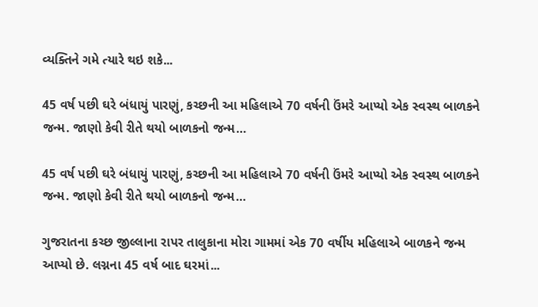વ્યક્તિને ગમે ત્યારે થઇ શકે...

45 વર્ષ પછી ઘરે બંધાયું પારણું, કચ્છની આ મહિલાએ 70 વર્ષની ઉંમરે આપ્યો એક સ્વસ્થ બાળકને જન્મ. જાણો કેવી રીતે થયો બાળકનો જન્મ…

45 વર્ષ પછી ઘરે બંધાયું પારણું, કચ્છની આ મહિલાએ 70 વર્ષની ઉંમરે આપ્યો એક સ્વસ્થ બાળકને જન્મ. જાણો કેવી રીતે થયો બાળકનો જન્મ…

ગુજરાતના કચ્છ જીલ્લાના રાપર તાલુકાના મોરા ગામમાં એક 70 વર્ષીય મહિલાએ બાળકને જન્મ આપ્યો છે. લગ્નના 45 વર્ષ બાદ ઘરમાં...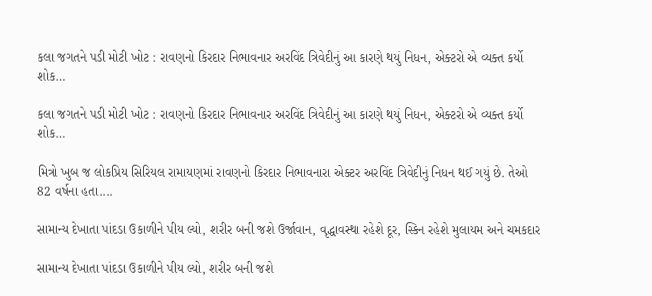કલા જગતને પડી મોટી ખોટ : રાવણનો કિરદાર નિભાવનાર અરવિંદ ત્રિવેદીનું આ કારણે થયું નિધન, એક્ટરો એ વ્યક્ત કર્યો શોક…

કલા જગતને પડી મોટી ખોટ : રાવણનો કિરદાર નિભાવનાર અરવિંદ ત્રિવેદીનું આ કારણે થયું નિધન, એક્ટરો એ વ્યક્ત કર્યો શોક…

મિત્રો ખુબ જ લોકપ્રિય સિરિયલ રામાયણમાં રાવણનો કિરદાર નિભાવનારા એક્ટર અરવિંદ ત્રિવેદીનું નિધન થઈ ગયું છે. તેઓ 82 વર્ષના હતા....

સામાન્ય દેખાતા પાંદડા ઉકાળીને પીય લ્યો, શરીર બની જશે ઉર્જાવાન, વૃદ્ધાવસ્થા રહેશે દૂર, સ્કિન રહેશે મુલાયમ અને ચમકદાર

સામાન્ય દેખાતા પાંદડા ઉકાળીને પીય લ્યો, શરીર બની જશે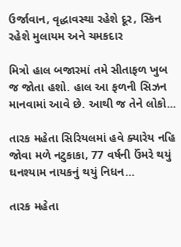ઉર્જાવાન, વૃદ્ધાવસ્થા રહેશે દૂર, સ્કિન રહેશે મુલાયમ અને ચમકદાર

મિત્રો હાલ બજારમાં તમે સીતાફળ ખુબ જ જોતા હશો. હાલ આ ફળની સિઝન માનવામાં આવે છે. આથી જ તેને લોકો...

તારક મહેતા સિરિયલમાં હવે ક્યારેય નહિ જોવા મળે નટુકાકા, 77 વર્ષની ઉંમરે થયું ઘનશ્યામ નાયકનું થયું નિધન…

તારક મહેતા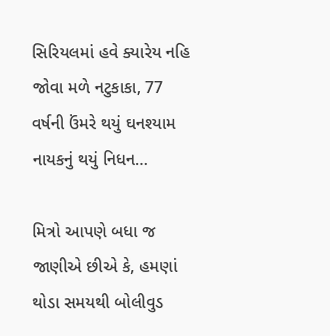સિરિયલમાં હવે ક્યારેય નહિ જોવા મળે નટુકાકા, 77 વર્ષની ઉંમરે થયું ઘનશ્યામ નાયકનું થયું નિધન…

મિત્રો આપણે બધા જ જાણીએ છીએ કે, હમણાં થોડા સમયથી બોલીવુડ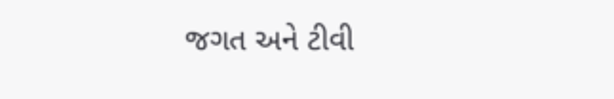જગત અને ટીવી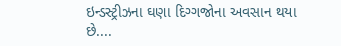ઇન્ડસ્ટ્રીઝના ઘણા દિગ્ગજોના અવસાન થયા છે....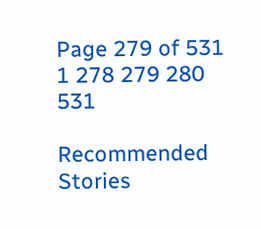Page 279 of 531 1 278 279 280 531

Recommended Stories